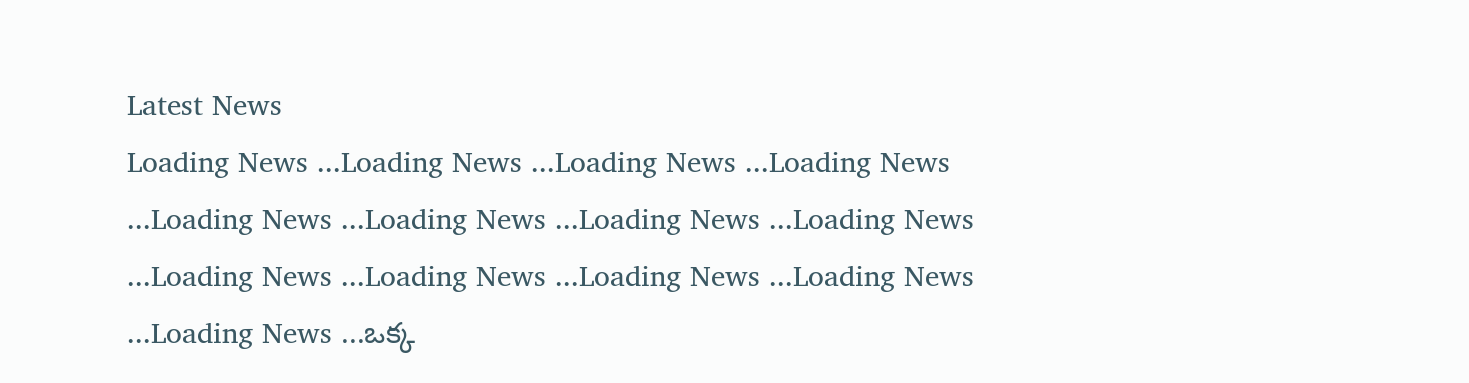Latest News
Loading News ...Loading News ...Loading News ...Loading News ...Loading News ...Loading News ...Loading News ...Loading News ...Loading News ...Loading News ...Loading News ...Loading News ...Loading News ...ఒక్క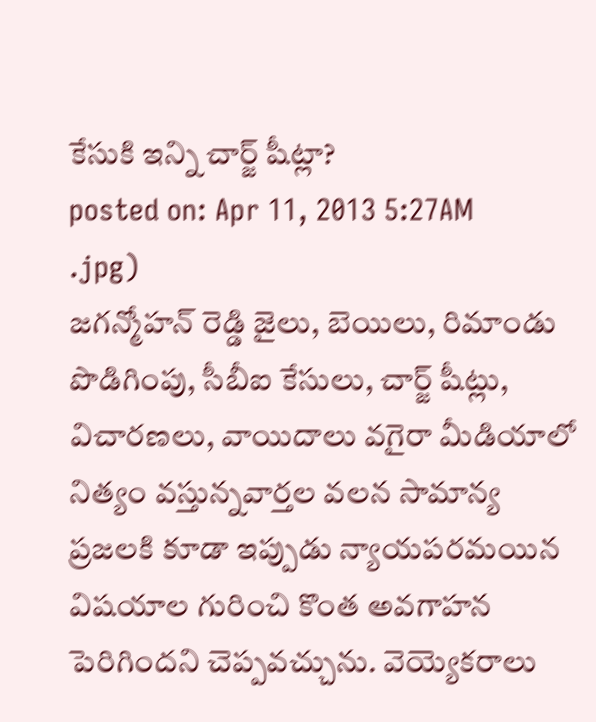కేసుకి ఇన్ని చార్జ్ షీట్లా?
posted on: Apr 11, 2013 5:27AM
.jpg)
జగన్మోహన్ రెడ్డి జైలు, బెయిలు, రిమాండు పొడిగింపు, సీబీఐ కేసులు, చార్జ్ షీట్లు, విచారణలు, వాయిదాలు వగైరా మీడియాలో నిత్యం వస్తున్నవార్తల వలన సామాన్య ప్రజలకి కూడా ఇప్పుడు న్యాయపరమయిన విషయాల గురించి కొంత అవగాహన పెరిగిందని చెప్పవచ్చును. వెయ్యెకరాలు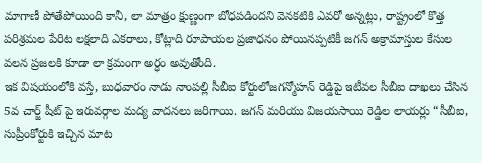మాగాణీ పోతేపోయింది కానీ, లా మాత్రం క్షుణ్ణంగా బోధపడిందని వెనకటికి ఎవరో అన్నట్లు, రాష్ట్రంలో కొత్త పరిశ్రమల పేరిట లక్షలాది ఎకరాలు, కోట్లాది రూపాయల ప్రజాధనం పోయినప్పటికీ జగన్ అక్రామాస్తుల కేసుల వలన ప్రజలకి కూడా లా క్రమంగా అర్ధం అవుతోంది.
ఇక విషయంలోకి వస్తే, బుధవారం నాడు నాంపల్లి సీబీఐ కోర్టులోజగన్మోహన్ రెడ్డిపై ఇటీవల సీబీఐ దాఖలు చేసిన 5వ చార్జ్ షీట్ పై ఇరువర్గాల మద్య వాదనలు జరిగాయి. జగన్ మరియు విజయసాయి రెడ్డిల లాయర్లు “సీబీఐ, సుప్రీంకోర్టుకి ఇచ్చిన మాట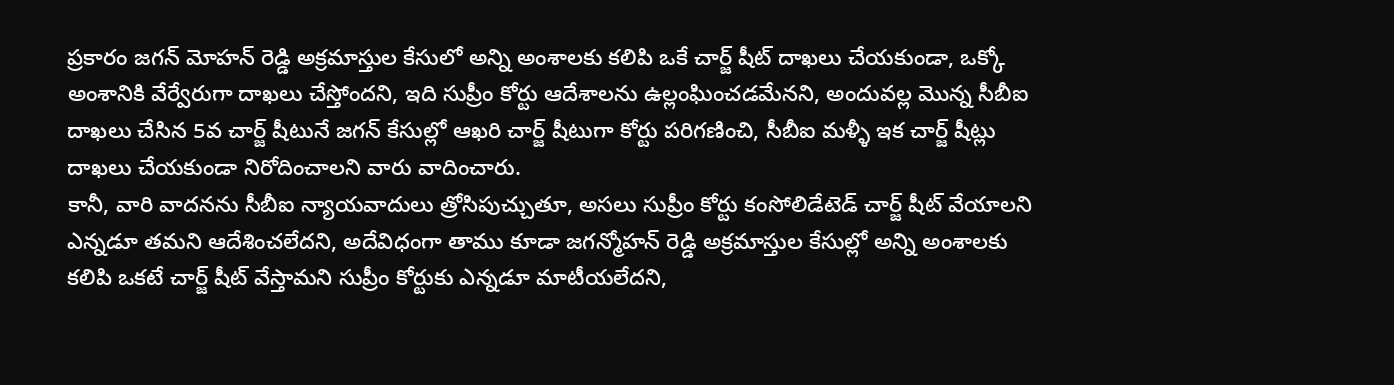ప్రకారం జగన్ మోహన్ రెడ్డి అక్రమాస్తుల కేసులో అన్ని అంశాలకు కలిపి ఒకే చార్జ్ షీట్ దాఖలు చేయకుండా, ఒక్కో అంశానికి వేర్వేరుగా దాఖలు చేస్తోందని, ఇది సుప్రీం కోర్టు ఆదేశాలను ఉల్లంఘించడమేనని, అందువల్ల మొన్న సీబీఐ దాఖలు చేసిన 5వ చార్జ్ షీటునే జగన్ కేసుల్లో ఆఖరి చార్జ్ షీటుగా కోర్టు పరిగణించి, సీబీఐ మళ్ళీ ఇక చార్జ్ షీట్లు దాఖలు చేయకుండా నిరోదించాలని వారు వాదించారు.
కానీ, వారి వాదనను సీబీఐ న్యాయవాదులు త్రోసిపుచ్చుతూ, అసలు సుప్రీం కోర్టు కంసోలిడేటెడ్ చార్జ్ షీట్ వేయాలని ఎన్నడూ తమని ఆదేశించలేదని, అదేవిధంగా తాము కూడా జగన్మోహన్ రెడ్డి అక్రమాస్తుల కేసుల్లో అన్ని అంశాలకు కలిపి ఒకటే చార్జ్ షీట్ వేస్తామని సుప్రీం కోర్టుకు ఎన్నడూ మాటీయలేదని,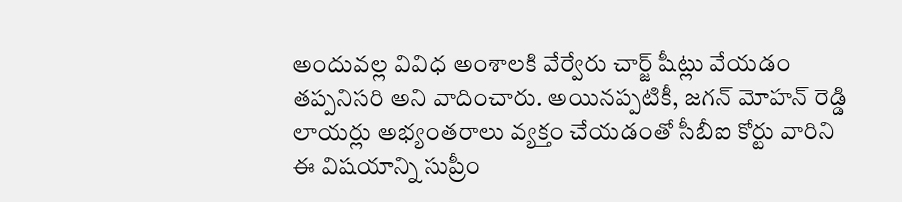అందువల్ల వివిధ అంశాలకి వేర్వేరు చార్జ్ షీట్లు వేయడం తప్పనిసరి అని వాదించారు. అయినప్పటికీ, జగన్ మోహన్ రెడ్డి లాయర్లు అభ్యంతరాలు వ్యక్తం చేయడంతో సీబీఐ కోర్టు వారిని ఈ విషయాన్ని సుప్రీం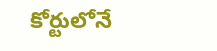కోర్టులోనే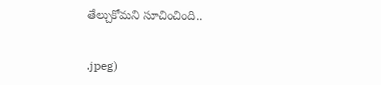తేల్చుకోమని సూచించింది..


.jpeg)